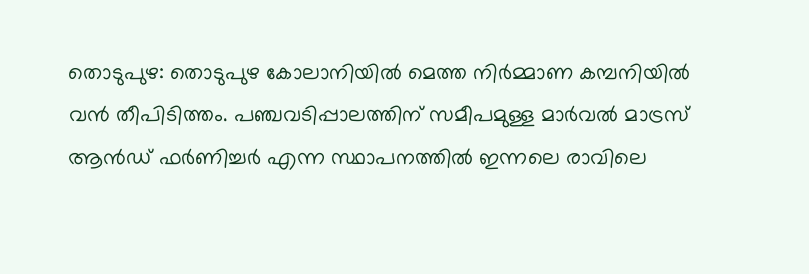തൊടുപുഴ: തൊടുപുഴ കോലാനിയിൽ മെത്ത നിർമ്മാണ കമ്പനിയിൽ വൻ തീപിടിത്തം. പഞ്ചവടിപ്പാലത്തിന് സമീപമുള്ള മാർവൽ മാട്രസ് ആൻഡ് ഫർണിച്ചർ എന്ന സ്ഥാപനത്തിൽ ഇന്നലെ രാവിലെ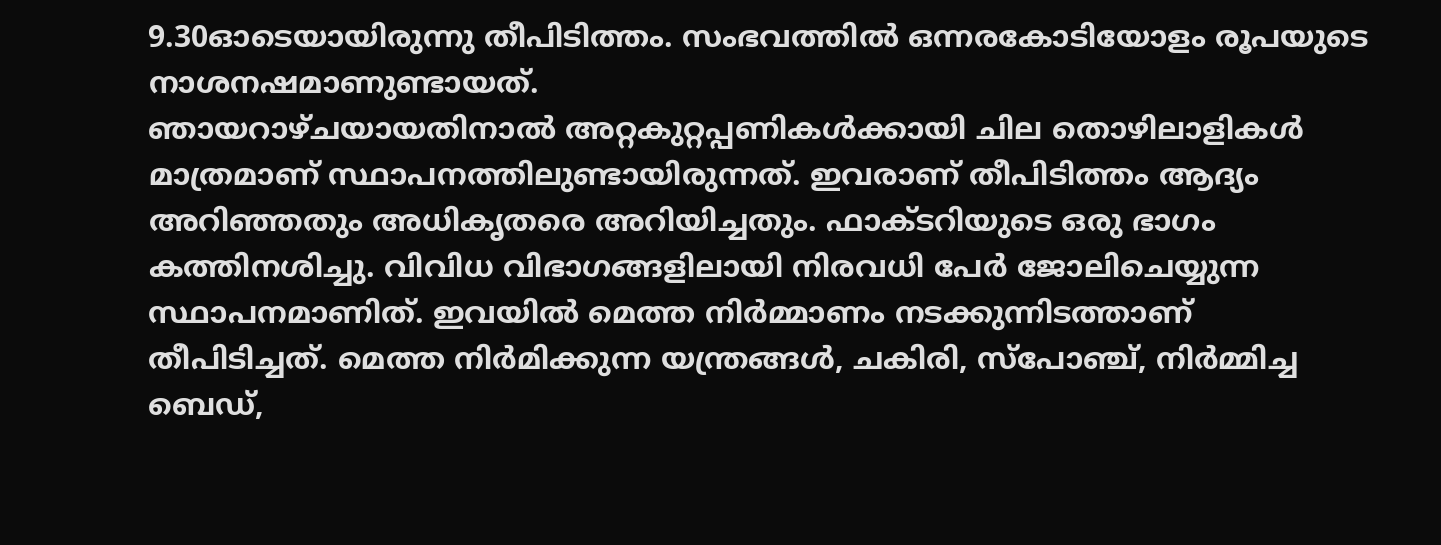9.30ഓടെയായിരുന്നു തീപിടിത്തം. സംഭവത്തിൽ ഒന്നരകോടിയോളം രൂപയുടെ നാശനഷമാണുണ്ടായത്.
ഞായറാഴ്ചയായതിനാൽ അറ്റകുറ്റപ്പണികൾക്കായി ചില തൊഴിലാളികൾ മാത്രമാണ് സ്ഥാപനത്തിലുണ്ടായിരുന്നത്. ഇവരാണ് തീപിടിത്തം ആദ്യം അറിഞ്ഞതും അധികൃതരെ അറിയിച്ചതും. ഫാക്ടറിയുടെ ഒരു ഭാഗം കത്തിനശിച്ചു. വിവിധ വിഭാഗങ്ങളിലായി നിരവധി പേർ ജോലിചെയ്യുന്ന സ്ഥാപനമാണിത്. ഇവയിൽ മെത്ത നിർമ്മാണം നടക്കുന്നിടത്താണ് തീപിടിച്ചത്. മെത്ത നിർമിക്കുന്ന യന്ത്രങ്ങൾ, ചകിരി, സ്പോഞ്ച്, നിർമ്മിച്ച ബെഡ്,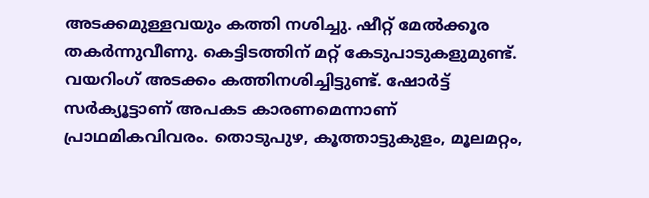അടക്കമുള്ളവയും കത്തി നശിച്ചു. ഷീറ്റ് മേൽക്കൂര തകർന്നുവീണു. കെട്ടിടത്തിന് മറ്റ് കേടുപാടുകളുമുണ്ട്. വയറിംഗ് അടക്കം കത്തിനശിച്ചിട്ടുണ്ട്. ഷോർട്ട് സർക്യൂട്ടാണ് അപകട കാരണമെന്നാണ് പ്രാഥമികവിവരം. തൊടുപുഴ, കൂത്താട്ടുകുളം, മൂലമറ്റം,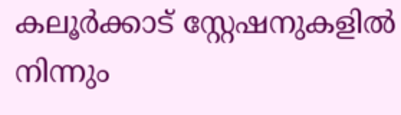കലൂർക്കാട് സ്റ്റേഷനുകളിൽ നിന്നും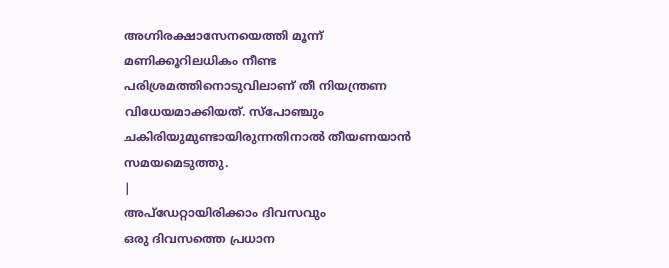അഗ്നിരക്ഷാസേനയെത്തി മൂന്ന് മണിക്കൂറിലധികം നീണ്ട പരിശ്രമത്തിനൊടുവിലാണ് തീ നിയന്ത്രണ വിധേയമാക്കിയത്. സ്പോഞ്ചും ചകിരിയുമുണ്ടായിരുന്നതിനാൽ തീയണയാൻ സമയമെടുത്തു.
|
അപ്ഡേറ്റായിരിക്കാം ദിവസവും
ഒരു ദിവസത്തെ പ്രധാന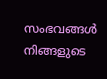സംഭവങ്ങൾ നിങ്ങളുടെ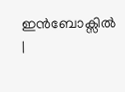ഇൻബോക്സിൽ |